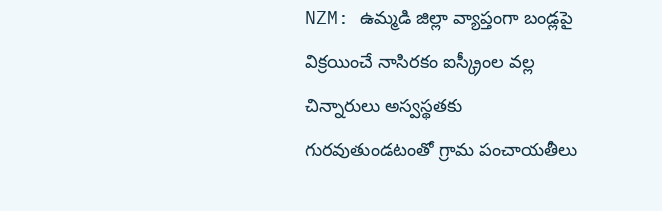NZM: ఉమ్మడి జిల్లా వ్యాప్తంగా బండ్లపై విక్రయించే నాసిరకం ఐస్క్రీంల వల్ల చిన్నారులు అస్వస్థతకు గురవుతుండటంతో గ్రామ పంచాయతీలు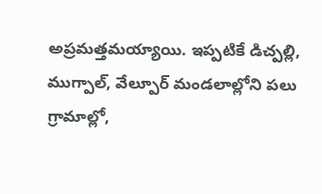అప్రమత్తమయ్యాయి. ఇప్పటికే డిచ్పల్లి, ముగ్పాల్, వేల్పూర్ మండలాల్లోని పలు గ్రామాల్లో,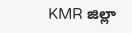KMR జిల్లా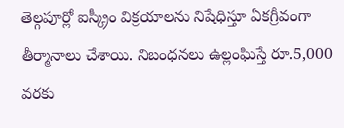తెల్గపూర్లో ఐస్క్రీం విక్రయాలను నిషేధిస్తూ ఏకగ్రీవంగా తీర్మానాలు చేశాయి. నిబంధనలు ఉల్లంఘిస్తే రూ.5,000 వరకు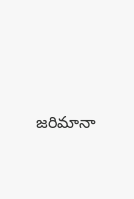జరిమానా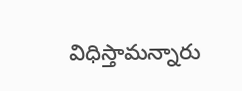విధిస్తామన్నారు